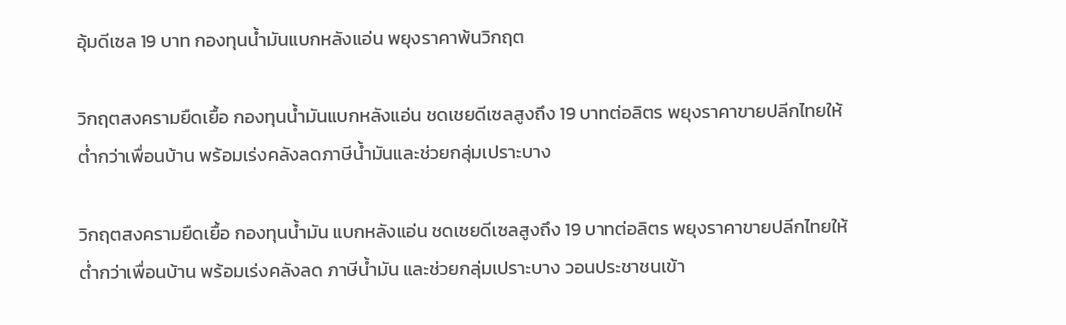อุ้มดีเซล 19 บาท กองทุนน้ำมันแบกหลังแอ่น พยุงราคาพ้นวิกฤต

วิกฤตสงครามยืดเยื้อ กองทุนน้ำมันแบกหลังแอ่น ชดเชยดีเซลสูงถึง 19 บาทต่อลิตร พยุงราคาขายปลีกไทยให้ต่ำกว่าเพื่อนบ้าน พร้อมเร่งคลังลดภาษีน้ำมันและช่วยกลุ่มเปราะบาง

วิกฤตสงครามยืดเยื้อ กองทุนน้ำมัน แบกหลังแอ่น ชดเชยดีเซลสูงถึง 19 บาทต่อลิตร พยุงราคาขายปลีกไทยให้ต่ำกว่าเพื่อนบ้าน พร้อมเร่งคลังลด ภาษีน้ำมัน และช่วยกลุ่มเปราะบาง วอนประชาชนเข้า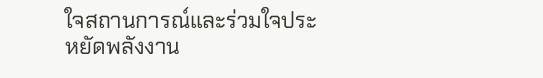ใจสถานการณ์และร่วมใจประหยัดพลังงาน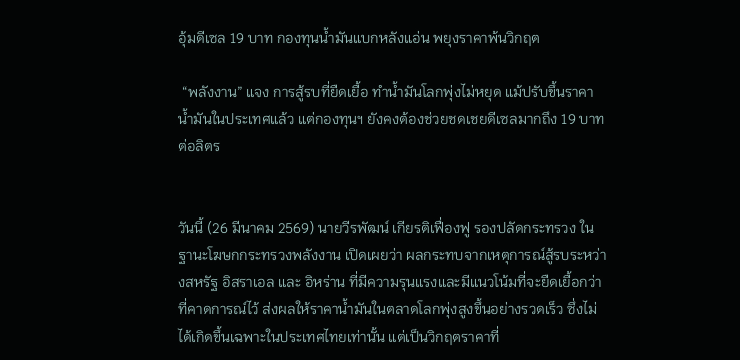อุ้มดีเซล 19 บาท กองทุนน้ำมันแบกหลังแอ่น พยุงราคาพ้นวิกฤต

 “พลังงาน” แจง การสู้รบที่ยืดเยื้อ ทำน้ำมันโลกพุ่งไม่หยุด แม้ปรับขึ้นราคาน้ำมันในประเทศแล้ว แต่กองทุนฯ ยังคงต้องช่วยชดเชยดีเซลมากถึง 19 บาทต่อลิตร


วันนี้ (26 มีนาคม 2569) นายวีรพัฒน์ เกียรติเฟื่องฟู รองปลัดกระทรวง ในฐานะโฆษกกระทรวงพลังงาน เปิดเผยว่า ผลกระทบจากเหตุการณ์สู้รบระหว่างสหรัฐ อิสราเอล และ อิหร่าน ที่มีความรุนแรงและมีแนวโน้มที่จะยืดเยื้อกว่าที่คาดการณ์ไว้ ส่งผลให้ราคาน้ำมันในตลาดโลกพุ่งสูงขึ้นอย่างรวดเร็ว ซึ่งไม่ได้เกิดขึ้นเฉพาะในประเทศไทยเท่านั้น แต่เป็นวิกฤตราคาที่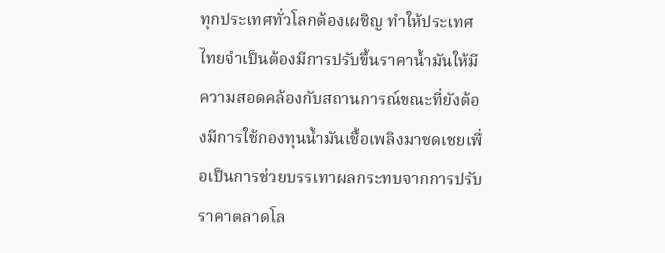ทุกประเทศทั่วโลกต้องเผชิญ ทำให้ประเทศไทยจำเป็นต้องมีการปรับขึ้นราคาน้ำมันให้มีความสอดคล้องกับสถานการณ์ขณะที่ยังต้องมีการใช้กองทุนน้ำมันเชื้อเพลิงมาชดเชยเพื่อเป็นการช่วยบรรเทาผลกระทบจากการปรับราคาตลาดโล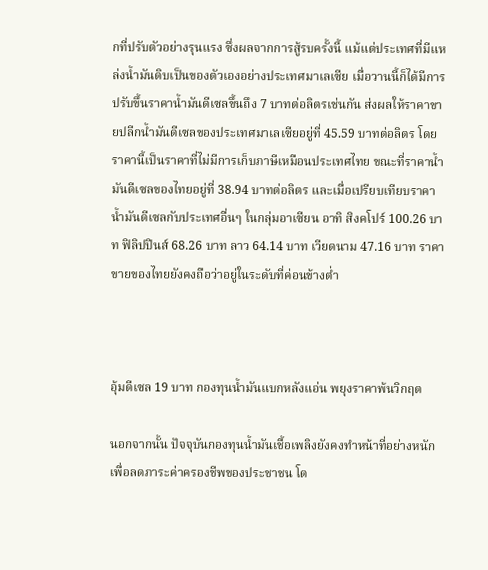กที่ปรับตัวอย่างรุนแรง ซึ่งผลจากการสู้รบครั้งนี้ แม้แต่ประเทศที่มีแหล่งน้ำมันดิบเป็นของตัวเองอย่างประเทศมาเลเซีย เมื่อวานนี้ก็ได้มีการปรับขึ้นราคาน้ำมันดีเซลขึ้นถึง 7 บาทต่อลิตรเช่นกัน ส่งผลให้ราคาขายปลีกน้ำมันดีเซลของประเทศมาเลเซียอยู่ที่ 45.59 บาทต่อลิตร โดยราคานี้เป็นราคาที่ไม่มีการเก็บภาษีเหมือนประเทศไทย ขณะที่ราคาน้ำมันดีเซลของไทยอยู่ที่ 38.94 บาทต่อลิตร และเมื่อเปรียบเทียบราคาน้ำมันดีเซลกับประเทศอื่นๆ ในกลุ่มอาเซียน อาทิ สิงคโปร์ 100.26 บาท ฟิลิปปินส์ 68.26 บาท ลาว 64.14 บาท เวียดนาม 47.16 บาท ราคาขายของไทยยังคงถือว่าอยู่ในระดับที่ค่อนข้างต่ำ



อุ้มดีเซล 19 บาท กองทุนน้ำมันแบกหลังแอ่น พยุงราคาพ้นวิกฤต

นอกจากนั้น ปัจจุบันกองทุนน้ำมันเชื้อเพลิงยังคงทำหน้าที่อย่างหนักเพื่อลดภาระค่าครองชีพของประชาชน โด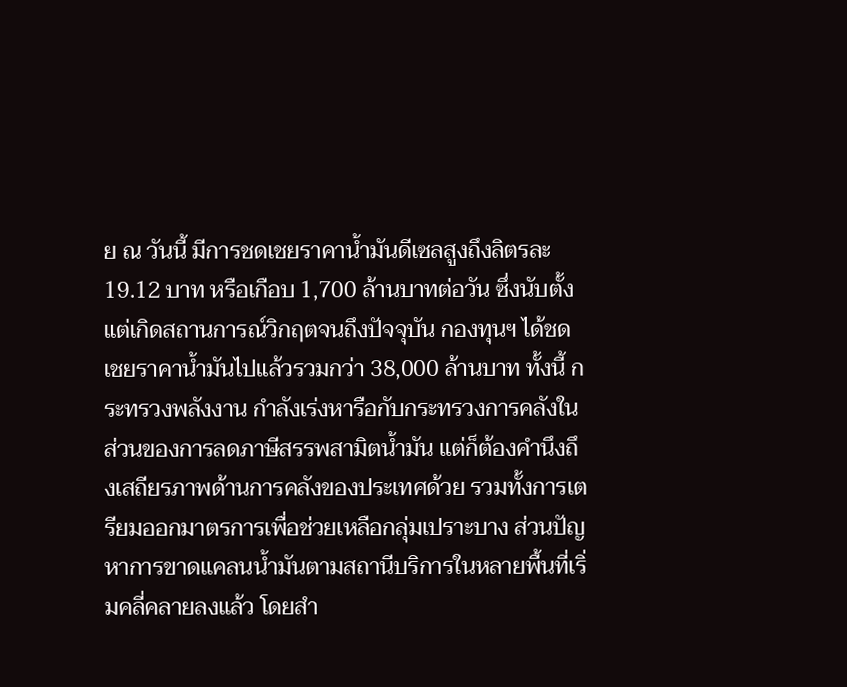ย ณ วันนี้ มีการชดเชยราคาน้ำมันดีเซลสูงถึงลิตรละ 19.12 บาท หรือเกือบ 1,700 ล้านบาทต่อวัน ซึ่งนับตั้งแต่เกิดสถานการณ์วิกฤตจนถึงปัจจุบัน กองทุนฯ ได้ชดเชยราคาน้ำมันไปแล้วรวมกว่า 38,000 ล้านบาท ทั้งนี้ กระทรวงพลังงาน กำลังเร่งหารือกับกระทรวงการคลังในส่วนของการลดภาษีสรรพสามิตน้ำมัน แต่ก็ต้องคำนึงถึงเสถียรภาพด้านการคลังของประเทศด้วย รวมทั้งการเตรียมออกมาตรการเพื่อช่วยเหลือกลุ่มเปราะบาง ส่วนปัญหาการขาดแคลนน้ำมันตามสถานีบริการในหลายพื้นที่เริ่มคลี่คลายลงแล้ว โดยสำ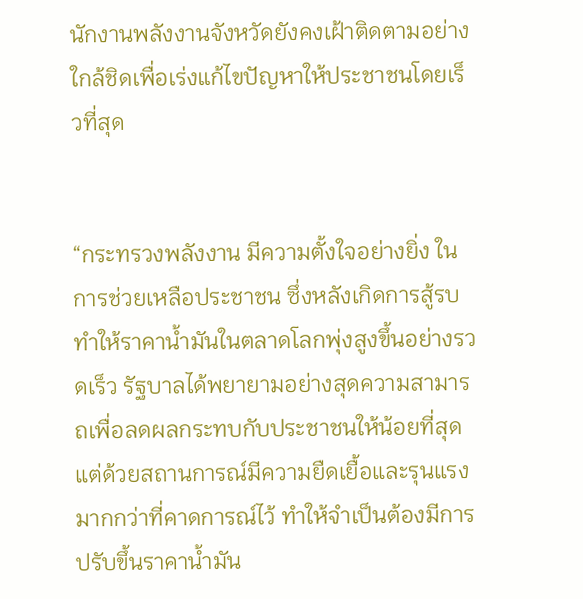นักงานพลังงานจังหวัดยังคงเฝ้าติดตามอย่างใกล้ชิดเพื่อเร่งแก้ไขปัญหาให้ประชาชนโดยเร็วที่สุด


“กระทรวงพลังงาน มีความตั้งใจอย่างยิ่ง ในการช่วยเหลือประชาชน ซึ่งหลังเกิดการสู้รบ ทำให้ราคาน้ำมันในตลาดโลกพุ่งสูงขึ้นอย่างรวดเร็ว รัฐบาลได้พยายามอย่างสุดความสามารถเพื่อลดผลกระทบกับประชาชนให้น้อยที่สุด แต่ด้วยสถานการณ์มีความยืดเยื้อและรุนแรงมากกว่าที่คาดการณ์ไว้ ทำให้จำเป็นต้องมีการปรับขึ้นราคาน้ำมัน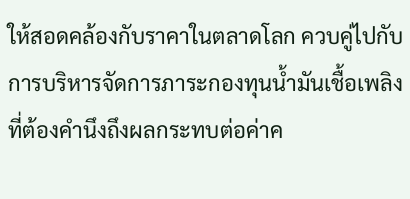ให้สอดคล้องกับราคาในตลาดโลก ควบคู่ไปกับการบริหารจัดการภาระกองทุนน้ำมันเชื้อเพลิงที่ต้องคำนึงถึงผลกระทบต่อค่าค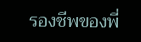รองชีพของพี่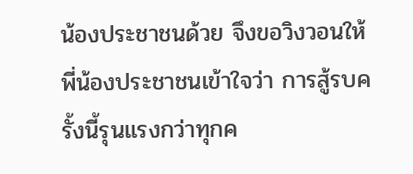น้องประชาชนด้วย จึงขอวิงวอนให้พี่น้องประชาชนเข้าใจว่า การสู้รบครั้งนี้รุนแรงกว่าทุกค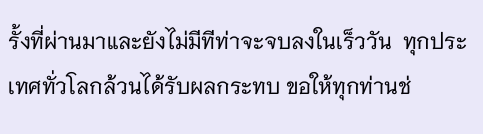รั้งที่ผ่านมาและยังไม่มีทีท่าจะจบลงในเร็ววัน  ทุกประเทศทั่วโลกล้วนได้รับผลกระทบ ขอให้ทุกท่านช่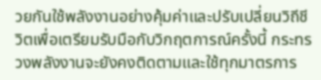วยกันใช้พลังงานอย่างคุ้มค่าและปรับเปลี่ยนวิถีชีวิตเพื่อเตรียมรับมือกับวิกฤตการณ์ครั้งนี้ กระทรวงพลังงานจะยังคงติดตามและใช้ทุกมาตรการ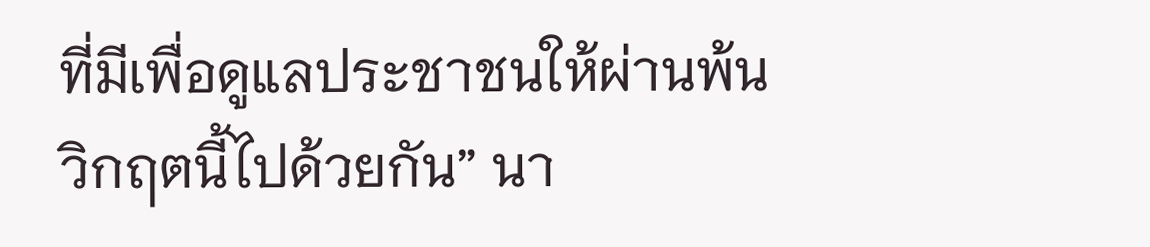ที่มีเพื่อดูแลประชาชนให้ผ่านพ้นวิกฤตนี้ไปด้วยกัน” นา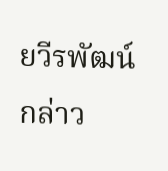ยวีรพัฒน์ กล่าว